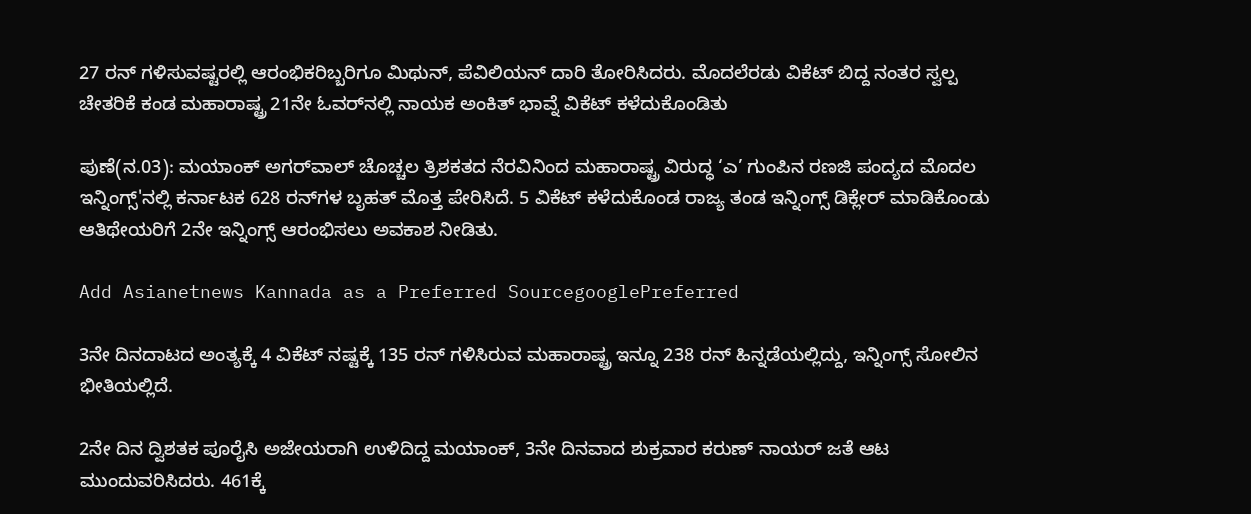27 ರನ್ ಗಳಿಸುವಷ್ಟರಲ್ಲಿ ಆರಂಭಿಕರಿಬ್ಬರಿಗೂ ಮಿಥುನ್, ಪೆವಿಲಿಯನ್ ದಾರಿ ತೋರಿಸಿದರು. ಮೊದಲೆರಡು ವಿಕೆಟ್ ಬಿದ್ದ ನಂತರ ಸ್ವಲ್ಪ ಚೇತರಿಕೆ ಕಂಡ ಮಹಾರಾಷ್ಟ್ರ 21ನೇ ಓವರ್‌ನಲ್ಲಿ ನಾಯಕ ಅಂಕಿತ್ ಭಾವ್ನೆ ವಿಕೆಟ್ ಕಳೆದುಕೊಂಡಿತು

ಪುಣೆ(ನ.03): ಮಯಾಂಕ್ ಅಗರ್‌ವಾಲ್ ಚೊಚ್ಚಲ ತ್ರಿಶಕತದ ನೆರವಿನಿಂದ ಮಹಾರಾಷ್ಟ್ರ ವಿರುದ್ಧ ‘ಎ’ ಗುಂಪಿನ ರಣಜಿ ಪಂದ್ಯದ ಮೊದಲ ಇನ್ನಿಂಗ್ಸ್'ನಲ್ಲಿ ಕರ್ನಾಟಕ 628 ರನ್‌ಗಳ ಬೃಹತ್ ಮೊತ್ತ ಪೇರಿಸಿದೆ. 5 ವಿಕೆಟ್ ಕಳೆದುಕೊಂಡ ರಾಜ್ಯ ತಂಡ ಇನ್ನಿಂಗ್ಸ್ ಡಿಕ್ಲೇರ್ ಮಾಡಿಕೊಂಡು ಆತಿಥೇಯರಿಗೆ 2ನೇ ಇನ್ನಿಂಗ್ಸ್ ಆರಂಭಿಸಲು ಅವಕಾಶ ನೀಡಿತು.

Add Asianetnews Kannada as a Preferred SourcegooglePreferred

3ನೇ ದಿನದಾಟದ ಅಂತ್ಯಕ್ಕೆ 4 ವಿಕೆಟ್ ನಷ್ಟಕ್ಕೆ 135 ರನ್ ಗಳಿಸಿರುವ ಮಹಾರಾಷ್ಟ್ರ ಇನ್ನೂ 238 ರನ್ ಹಿನ್ನಡೆಯಲ್ಲಿದ್ದು, ಇನ್ನಿಂಗ್ಸ್ ಸೋಲಿನ ಭೀತಿಯಲ್ಲಿದೆ.

2ನೇ ದಿನ ದ್ವಿಶತಕ ಪೂರೈಸಿ ಅಜೇಯರಾಗಿ ಉಳಿದಿದ್ದ ಮಯಾಂಕ್, 3ನೇ ದಿನವಾದ ಶುಕ್ರವಾರ ಕರುಣ್ ನಾಯರ್ ಜತೆ ಆಟ ಮುಂದುವರಿಸಿದರು. 461ಕ್ಕೆ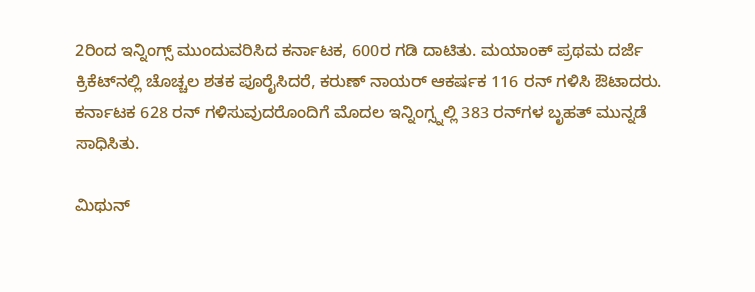2ರಿಂದ ಇನ್ನಿಂಗ್ಸ್ ಮುಂದುವರಿಸಿದ ಕರ್ನಾಟಕ, 600ರ ಗಡಿ ದಾಟಿತು. ಮಯಾಂಕ್ ಪ್ರಥಮ ದರ್ಜೆ ಕ್ರಿಕೆಟ್‌ನಲ್ಲಿ ಚೊಚ್ಚಲ ಶತಕ ಪೂರೈಸಿದರೆ, ಕರುಣ್ ನಾಯರ್ ಆಕರ್ಷಕ 116 ರನ್ ಗಳಿಸಿ ಔಟಾದರು. ಕರ್ನಾಟಕ 628 ರನ್ ಗಳಿಸುವುದರೊಂದಿಗೆ ಮೊದಲ ಇನ್ನಿಂಗ್ಸ್ನಲ್ಲಿ 383 ರನ್‌ಗಳ ಬೃಹತ್ ಮುನ್ನಡೆ ಸಾಧಿಸಿತು.

ಮಿಥುನ್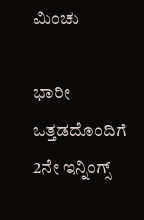ಮಿಂಚು

ಭಾರೀ ಒತ್ತಡದೊಂದಿಗೆ 2ನೇ ಇನ್ನಿಂಗ್ಸ್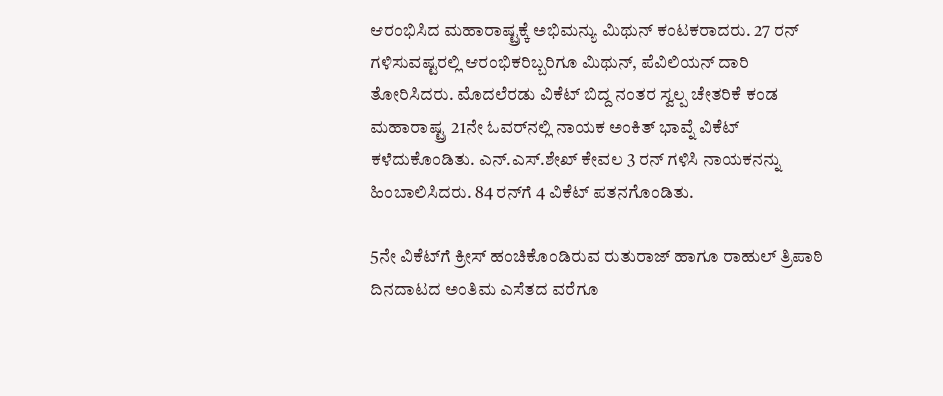ಆರಂಭಿಸಿದ ಮಹಾರಾಷ್ಟ್ರಕ್ಕೆ ಅಭಿಮನ್ಯು ಮಿಥುನ್ ಕಂಟಕರಾದರು. 27 ರನ್ ಗಳಿಸುವಷ್ಟರಲ್ಲಿ ಆರಂಭಿಕರಿಬ್ಬರಿಗೂ ಮಿಥುನ್, ಪೆವಿಲಿಯನ್ ದಾರಿ ತೋರಿಸಿದರು. ಮೊದಲೆರಡು ವಿಕೆಟ್ ಬಿದ್ದ ನಂತರ ಸ್ವಲ್ಪ ಚೇತರಿಕೆ ಕಂಡ ಮಹಾರಾಷ್ಟ್ರ 21ನೇ ಓವರ್‌ನಲ್ಲಿ ನಾಯಕ ಅಂಕಿತ್ ಭಾವ್ನೆ ವಿಕೆಟ್ ಕಳೆದುಕೊಂಡಿತು. ಎನ್.ಎಸ್.ಶೇಖ್ ಕೇವಲ 3 ರನ್ ಗಳಿಸಿ ನಾಯಕನನ್ನು ಹಿಂಬಾಲಿಸಿದರು. 84 ರನ್‌ಗೆ 4 ವಿಕೆಟ್ ಪತನಗೊಂಡಿತು.

5ನೇ ವಿಕೆಟ್‌ಗೆ ಕ್ರೀಸ್ ಹಂಚಿಕೊಂಡಿರುವ ರುತುರಾಜ್ ಹಾಗೂ ರಾಹುಲ್ ತ್ರಿಪಾಠಿ ದಿನದಾಟದ ಅಂತಿಮ ಎಸೆತದ ವರೆಗೂ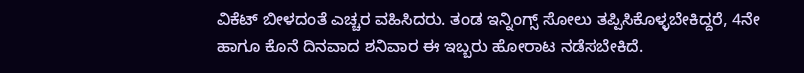ವಿಕೆಟ್ ಬೀಳದಂತೆ ಎಚ್ಚರ ವಹಿಸಿದರು. ತಂಡ ಇನ್ನಿಂಗ್ಸ್ ಸೋಲು ತಪ್ಪಿಸಿಕೊಳ್ಳಬೇಕಿದ್ದರೆ, 4ನೇ ಹಾಗೂ ಕೊನೆ ದಿನವಾದ ಶನಿವಾರ ಈ ಇಬ್ಬರು ಹೋರಾಟ ನಡೆಸಬೇಕಿದೆ.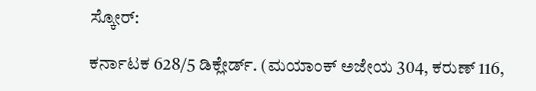ಸ್ಕೋರ್:

ಕರ್ನಾಟಕ 628/5 ಡಿಕ್ಲೇರ್ಡ್. (ಮಯಾಂಕ್ ಅಜೇಯ 304, ಕರುಣ್ 116,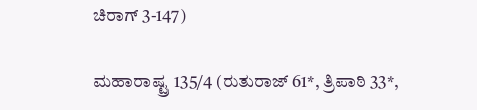ಚಿರಾಗ್ 3-147)

ಮಹಾರಾಷ್ಟ್ರ 135/4 (ರುತುರಾಜ್ 61*, ತ್ರಿಪಾಠಿ 33*,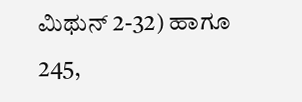ಮಿಥುನ್ 2-32) ಹಾಗೂ 245,